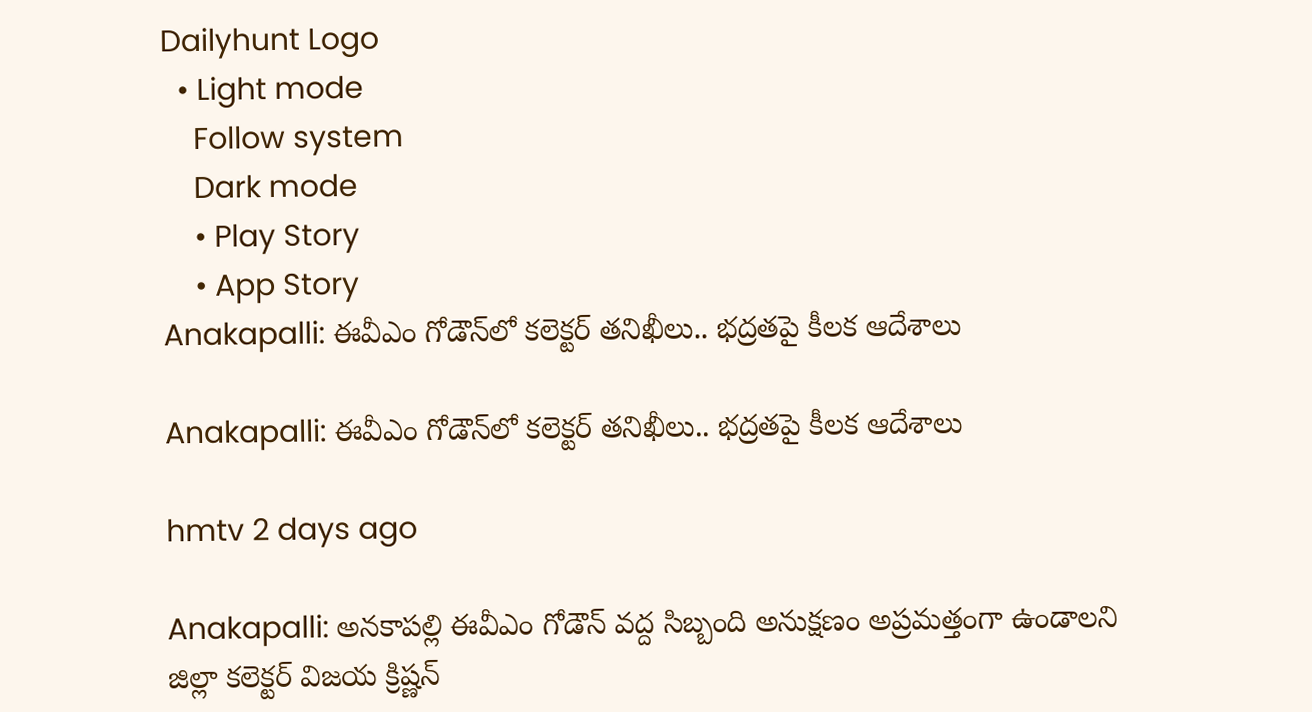Dailyhunt Logo
  • Light mode
    Follow system
    Dark mode
    • Play Story
    • App Story
Anakapalli: ఈవీఎం గోడౌన్‌లో కలెక్టర్ తనిఖీలు.. భద్రతపై కీలక ఆదేశాలు

Anakapalli: ఈవీఎం గోడౌన్‌లో కలెక్టర్ తనిఖీలు.. భద్రతపై కీలక ఆదేశాలు

hmtv 2 days ago

Anakapalli: అనకాపల్లి ఈవీఎం గోడౌన్ వద్ద సిబ్బంది అనుక్షణం అప్రమత్తంగా ఉండాలని జిల్లా కలెక్టర్ విజయ క్రిష్ణన్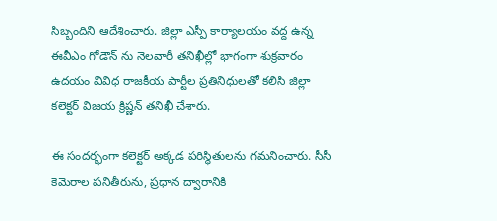సిబ్బందిని ఆదేశించారు. జిల్లా ఎస్పీ కార్యాలయం వద్ద ఉన్న ఈవీఎం గోడౌన్ ను నెలవారీ తనిఖీల్లో భాగంగా శుక్రవారం ఉదయం వివిధ రాజకీయ పార్టీల ప్రతినిధులతో కలిసి జిల్లా కలెక్టర్ విజయ క్రిష్ణన్ తనిఖీ చేశారు.

ఈ సందర్భంగా కలెక్టర్ అక్కడ పరిస్థితులను గమనించారు. సీసీ కెమెరాల పనితీరును, ప్రధాన ద్వారానికి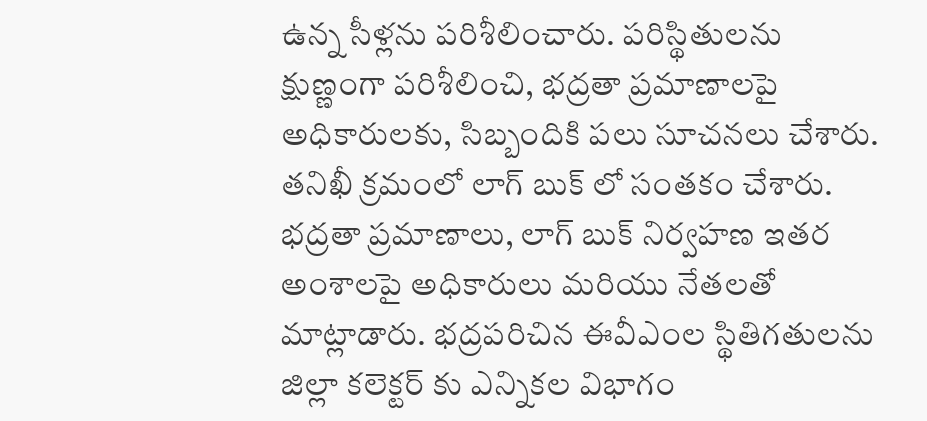ఉన్న సీళ్లను పరిశీలించారు. పరిస్థితులను క్షుణ్ణంగా పరిశీలించి, భద్రతా ప్రమాణాలపై అధికారులకు, సిబ్బందికి పలు సూచనలు చేశారు. తనిఖీ క్రమంలో లాగ్ బుక్ లో సంతకం చేశారు. భద్రతా ప్రమాణాలు, లాగ్ బుక్ నిర్వహణ ఇతర అంశాలపై అధికారులు మరియు నేతలతో మాట్లాడారు. భద్రపరిచిన ఈవీఎంల స్థితిగతులను జిల్లా కలెక్టర్ కు ఎన్నికల విభాగం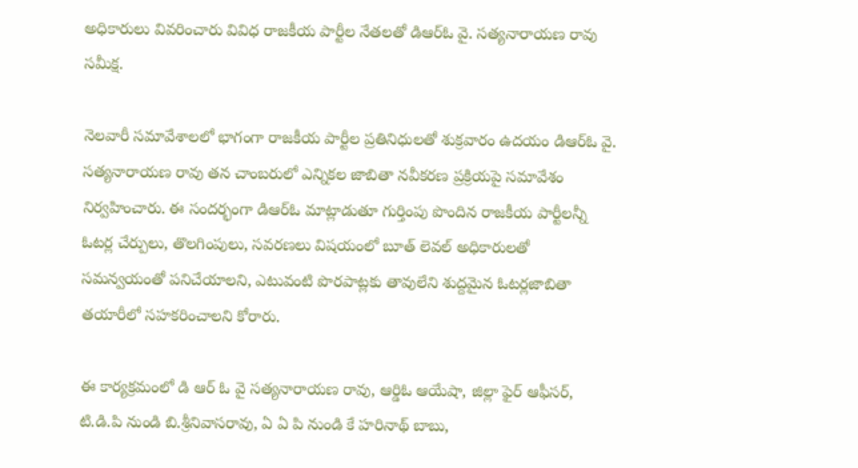అధికారులు వివరించారు వివిధ రాజకీయ పార్టీల నేతలతో డిఆర్ఓ వై. సత్యనారాయణ రావు సమీక్ష.

నెలవారీ సమావేశాలలో భాగంగా రాజకీయ పార్టీల ప్రతినిధులతో శుక్రవారం ఉదయం డిఆర్ఓ వై. సత్యనారాయణ రావు తన చాంబరులో ఎన్నికల జాబితా నవీకరణ ప్రక్రియపై సమావేశం నిర్వహించారు. ఈ సందర్భంగా డిఆర్ఓ మాట్లాడుతూ గుర్తింపు పొందిన రాజకీయ పార్టీలన్నీ ఓటర్ల చేర్పులు, తొలగింపులు, సవరణలు విషయంలో బూత్ లెవల్ అధికారులతో సమన్వయంతో పనిచేయాలని, ఎటువంటి పొరపాట్లకు తావులేని శుద్దమైన ఓటర్లజాబితా తయారీలో సహకరించాలని కోరారు.

ఈ కార్యక్రమంలో డి ఆర్ ఓ వై సత్యనారాయణ రావు, ఆర్డిఓ ఆయేషా, జిల్లా ఫైర్ ఆఫీసర్, టి.డి.పి నుండి బి.శ్రీనివాసరావు, ఏ ఏ పి నుండి కే హరినాథ్ బాబు,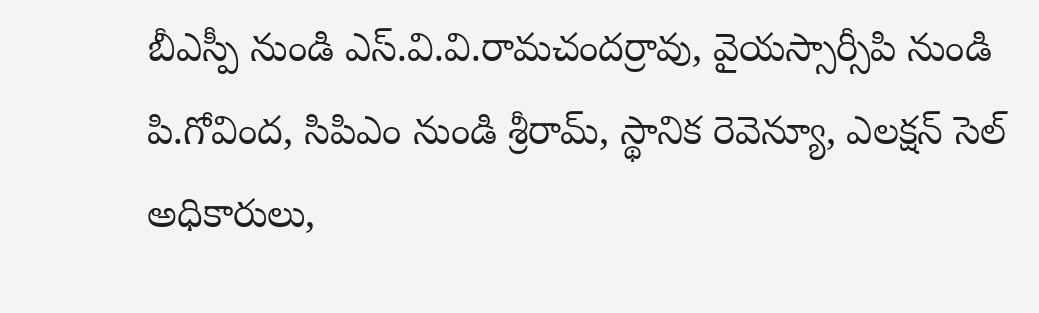బీఎస్పీ నుండి ఎస్.వి.వి.రామచందర్రావు, వైయస్సార్సీపి నుండి పి.గోవింద, సిపిఎం నుండి శ్రీరామ్, స్థానిక రెవెన్యూ, ఎలక్షన్ సెల్ అధికారులు,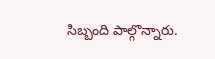సిబ్బంది పాల్గొన్నారు.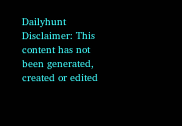Dailyhunt
Disclaimer: This content has not been generated, created or edited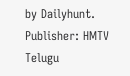by Dailyhunt. Publisher: HMTV Telugu